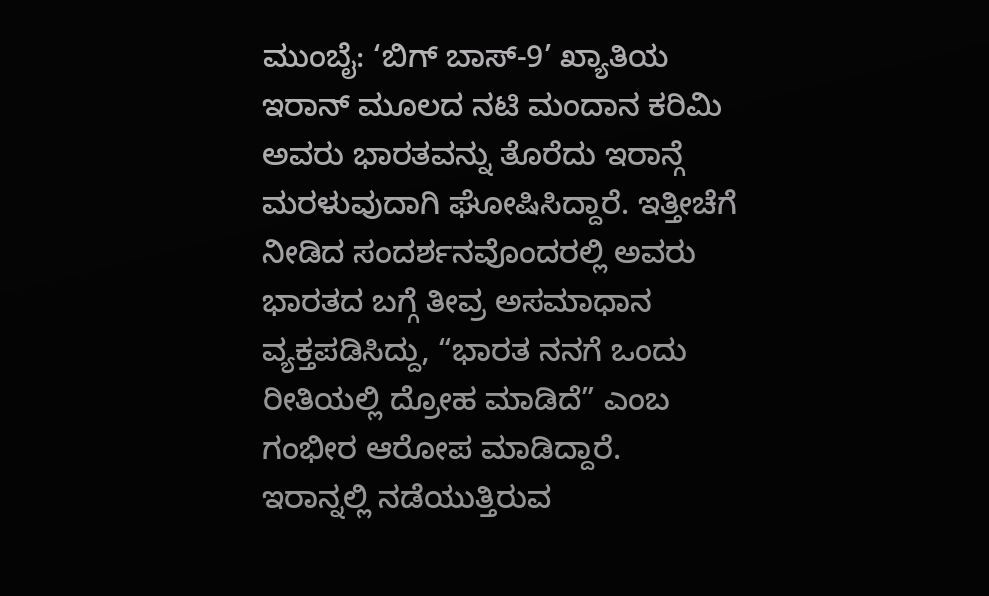ಮುಂಬೈ: ‘ಬಿಗ್ ಬಾಸ್-9’ ಖ್ಯಾತಿಯ ಇರಾನ್ ಮೂಲದ ನಟಿ ಮಂದಾನ ಕರಿಮಿ ಅವರು ಭಾರತವನ್ನು ತೊರೆದು ಇರಾನ್ಗೆ ಮರಳುವುದಾಗಿ ಘೋಷಿಸಿದ್ದಾರೆ. ಇತ್ತೀಚೆಗೆ ನೀಡಿದ ಸಂದರ್ಶನವೊಂದರಲ್ಲಿ ಅವರು ಭಾರತದ ಬಗ್ಗೆ ತೀವ್ರ ಅಸಮಾಧಾನ ವ್ಯಕ್ತಪಡಿಸಿದ್ದು, “ಭಾರತ ನನಗೆ ಒಂದು ರೀತಿಯಲ್ಲಿ ದ್ರೋಹ ಮಾಡಿದೆ” ಎಂಬ ಗಂಭೀರ ಆರೋಪ ಮಾಡಿದ್ದಾರೆ.
ಇರಾನ್ನಲ್ಲಿ ನಡೆಯುತ್ತಿರುವ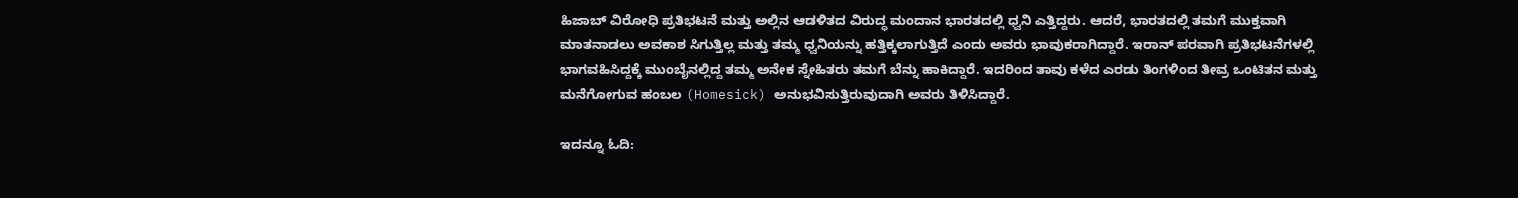ಹಿಜಾಬ್ ವಿರೋಧಿ ಪ್ರತಿಭಟನೆ ಮತ್ತು ಅಲ್ಲಿನ ಆಡಳಿತದ ವಿರುದ್ಧ ಮಂದಾನ ಭಾರತದಲ್ಲಿ ಧ್ವನಿ ಎತ್ತಿದ್ದರು. ಆದರೆ, ಭಾರತದಲ್ಲಿ ತಮಗೆ ಮುಕ್ತವಾಗಿ ಮಾತನಾಡಲು ಅವಕಾಶ ಸಿಗುತ್ತಿಲ್ಲ ಮತ್ತು ತಮ್ಮ ಧ್ವನಿಯನ್ನು ಹತ್ತಿಕ್ಕಲಾಗುತ್ತಿದೆ ಎಂದು ಅವರು ಭಾವುಕರಾಗಿದ್ದಾರೆ. ಇರಾನ್ ಪರವಾಗಿ ಪ್ರತಿಭಟನೆಗಳಲ್ಲಿ ಭಾಗವಹಿಸಿದ್ದಕ್ಕೆ ಮುಂಬೈನಲ್ಲಿದ್ದ ತಮ್ಮ ಅನೇಕ ಸ್ನೇಹಿತರು ತಮಗೆ ಬೆನ್ನು ಹಾಕಿದ್ದಾರೆ. ಇದರಿಂದ ತಾವು ಕಳೆದ ಎರಡು ತಿಂಗಳಿಂದ ತೀವ್ರ ಒಂಟಿತನ ಮತ್ತು ಮನೆಗೋಗುವ ಹಂಬಲ (Homesick) ಅನುಭವಿಸುತ್ತಿರುವುದಾಗಿ ಅವರು ತಿಳಿಸಿದ್ದಾರೆ.

ಇದನ್ನೂ ಓದಿ: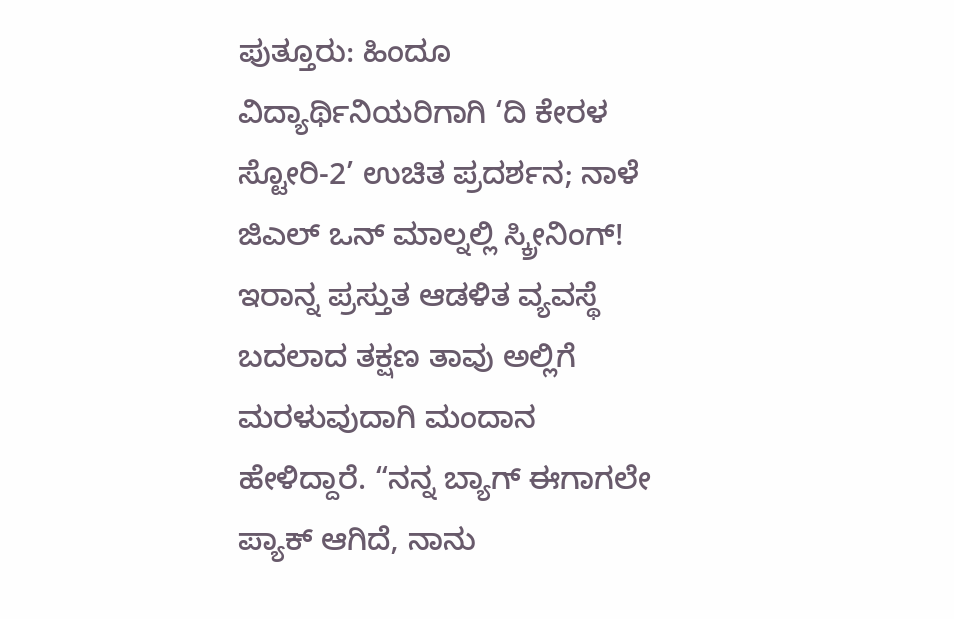ಪುತ್ತೂರು: ಹಿಂದೂ ವಿದ್ಯಾರ್ಥಿನಿಯರಿಗಾಗಿ ‘ದಿ ಕೇರಳ ಸ್ಟೋರಿ-2’ ಉಚಿತ ಪ್ರದರ್ಶನ; ನಾಳೆ ಜಿಎಲ್ ಒನ್ ಮಾಲ್ನಲ್ಲಿ ಸ್ಕ್ರೀನಿಂಗ್!
ಇರಾನ್ನ ಪ್ರಸ್ತುತ ಆಡಳಿತ ವ್ಯವಸ್ಥೆ ಬದಲಾದ ತಕ್ಷಣ ತಾವು ಅಲ್ಲಿಗೆ ಮರಳುವುದಾಗಿ ಮಂದಾನ ಹೇಳಿದ್ದಾರೆ. “ನನ್ನ ಬ್ಯಾಗ್ ಈಗಾಗಲೇ ಪ್ಯಾಕ್ ಆಗಿದೆ, ನಾನು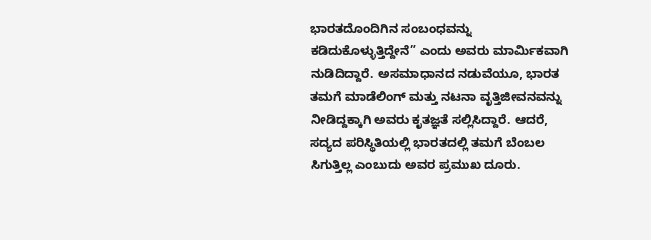ಭಾರತದೊಂದಿಗಿನ ಸಂಬಂಧವನ್ನು ಕಡಿದುಕೊಳ್ಳುತ್ತಿದ್ದೇನೆ” ಎಂದು ಅವರು ಮಾರ್ಮಿಕವಾಗಿ ನುಡಿದಿದ್ದಾರೆ. ಅಸಮಾಧಾನದ ನಡುವೆಯೂ, ಭಾರತ ತಮಗೆ ಮಾಡೆಲಿಂಗ್ ಮತ್ತು ನಟನಾ ವೃತ್ತಿಜೀವನವನ್ನು ನೀಡಿದ್ದಕ್ಕಾಗಿ ಅವರು ಕೃತಜ್ಞತೆ ಸಲ್ಲಿಸಿದ್ದಾರೆ. ಆದರೆ, ಸದ್ಯದ ಪರಿಸ್ಥಿತಿಯಲ್ಲಿ ಭಾರತದಲ್ಲಿ ತಮಗೆ ಬೆಂಬಲ ಸಿಗುತ್ತಿಲ್ಲ ಎಂಬುದು ಅವರ ಪ್ರಮುಖ ದೂರು.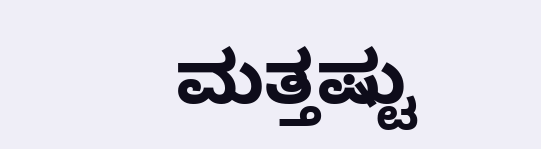ಮತ್ತಷ್ಟು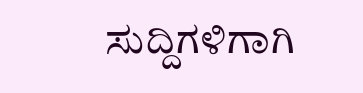ಸುದ್ದಿಗಳಿಗಾಗಿ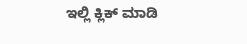ಇಲ್ಲಿ ಕ್ಲಿಕ್ ಮಾಡಿ